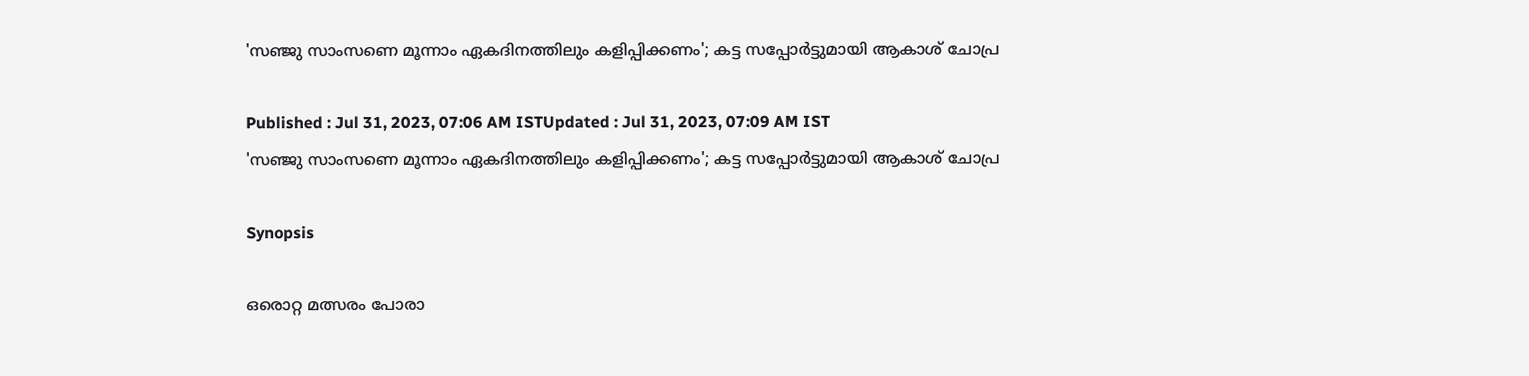'സഞ്ജു സാംസണെ മൂന്നാം ഏകദിനത്തിലും കളിപ്പിക്കണം'; കട്ട സപ്പോര്‍ട്ടുമായി ആകാശ് ചോപ്ര

Published : Jul 31, 2023, 07:06 AM ISTUpdated : Jul 31, 2023, 07:09 AM IST
'സഞ്ജു സാംസണെ മൂന്നാം ഏകദിനത്തിലും കളിപ്പിക്കണം'; കട്ട സപ്പോര്‍ട്ടുമായി ആകാശ് ചോപ്ര

Synopsis

ഒരൊറ്റ മത്സരം പോരാ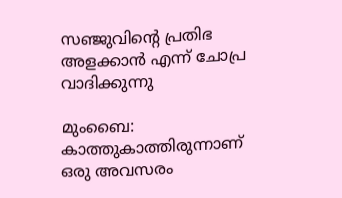സഞ്ജുവിന്‍റെ പ്രതിഭ അളക്കാന്‍ എന്ന് ചോപ്ര വാദിക്കുന്നു

മുംബൈ: കാത്തുകാത്തിരുന്നാണ് ഒരു അവസരം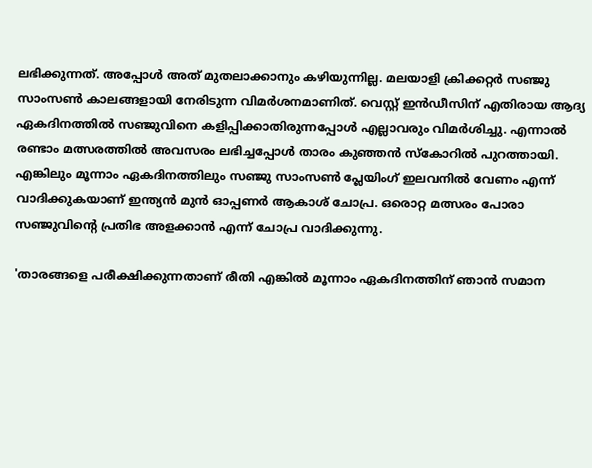ലഭിക്കുന്നത്. അപ്പോള്‍ അത് മുതലാക്കാനും കഴിയുന്നില്ല. മലയാളി ക്രിക്കറ്റര്‍ സഞ്ജു സാംസണ്‍ കാലങ്ങളായി നേരിടുന്ന വിമര്‍ശനമാണിത്. വെസ്റ്റ് ഇന്‍ഡീസിന് എതിരായ ആദ്യ ഏകദിനത്തില്‍ സഞ്ജുവിനെ കളിപ്പിക്കാതിരുന്നപ്പോള്‍ എല്ലാവരും വിമര്‍ശിച്ചു. എന്നാല്‍ രണ്ടാം മത്സരത്തില്‍ അവസരം ലഭിച്ചപ്പോള്‍ താരം കുഞ്ഞന്‍ സ്കോറില്‍ പുറത്തായി. എങ്കിലും മൂന്നാം ഏകദിനത്തിലും സഞ്ജു സാംസണ്‍ പ്ലേയിംഗ് ഇലവനില്‍ വേണം എന്ന് വാദിക്കുകയാണ് ഇന്ത്യന്‍ മുന്‍ ഓപ്പണര്‍ ആകാശ് ചോപ്ര. ഒരൊറ്റ മത്സരം പോരാ സഞ്ജുവിന്‍റെ പ്രതിഭ അളക്കാന്‍ എന്ന് ചോപ്ര വാദിക്കുന്നു.

'താരങ്ങളെ പരീക്ഷിക്കുന്നതാണ് രീതി എങ്കില്‍ മൂന്നാം ഏകദിനത്തിന് ഞാന്‍ സമാന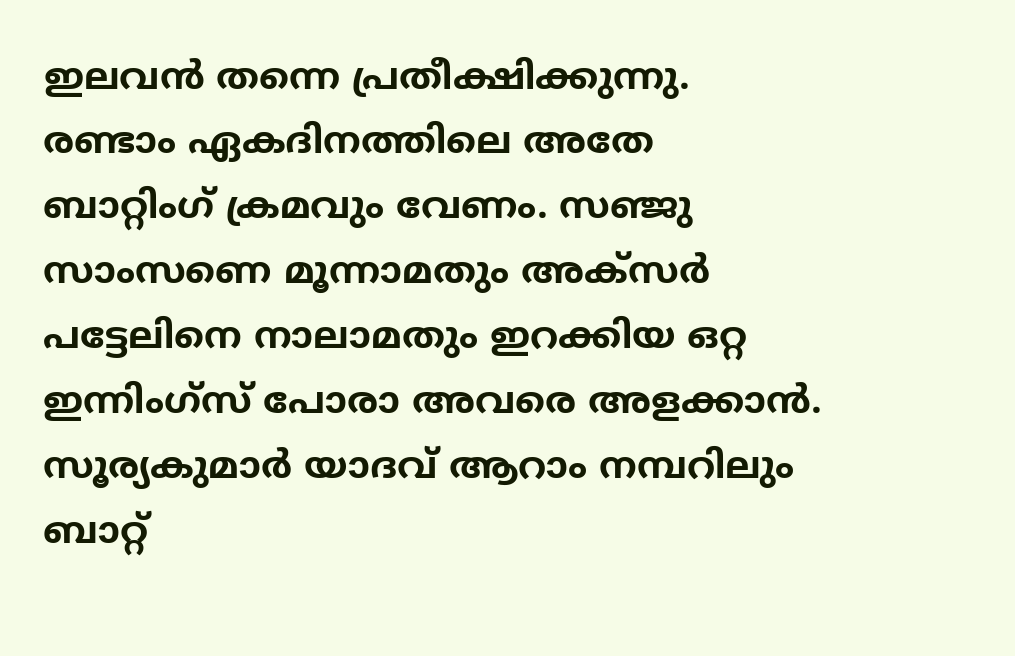ഇലവന്‍ തന്നെ പ്രതീക്ഷിക്കുന്നു. രണ്ടാം ഏകദിനത്തിലെ അതേ ബാറ്റിംഗ് ക്രമവും വേണം. സഞ്ജു സാംസണെ മൂന്നാമതും അക്‌‌സര്‍ പട്ടേലിനെ നാലാമതും ഇറക്കിയ ഒറ്റ ഇന്നിംഗ്‌സ് പോരാ അവരെ അളക്കാന്‍. സൂര്യകുമാര്‍ യാദവ് ആറാം നമ്പറിലും ബാറ്റ്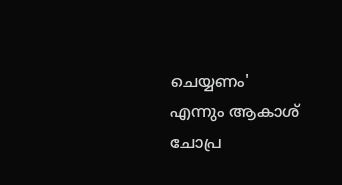ചെയ്യണം' എന്നും ആകാശ് ചോപ്ര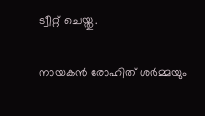ട്വീറ്റ് ചെയ്തു.

നായകന്‍ രോഹിത് ശര്‍മ്മയും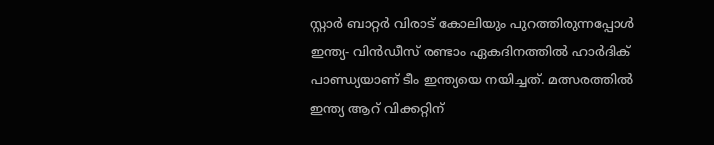സ്റ്റാര്‍ ബാറ്റര്‍ വിരാട് കോലിയും പുറത്തിരുന്നപ്പോള്‍ ഇന്ത്യ- വിന്‍ഡീസ് രണ്ടാം ഏകദിനത്തില്‍ ഹാര്‍ദിക് പാണ്ഡ്യയാണ് ടീം ഇന്ത്യയെ നയിച്ചത്. മത്സരത്തില്‍ ഇന്ത്യ ആറ് വിക്കറ്റിന്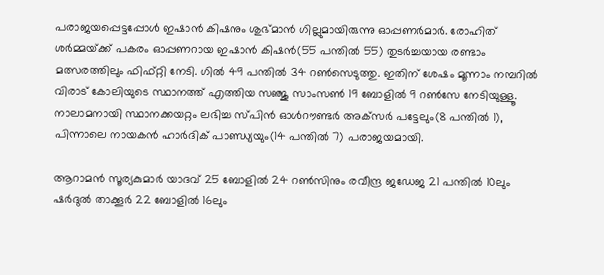പരാജയപ്പെട്ടപ്പോള്‍ ഇഷാന്‍ കിഷനും ശുഭ്‌മാന്‍ ഗില്ലുമായിരുന്നു ഓപ്പണര്‍മാര്‍. രോഹിത് ശര്‍മ്മയ്‌ക്ക് പകരം ഓപ്പണറായ ഇഷാന്‍ കിഷന്‍(55 പന്തില്‍ 55) തുടര്‍ച്ചയായ രണ്ടാം മത്സരത്തിലും ഫിഫ്റ്റി നേടി. ഗില്‍ 49 പന്തില്‍ 34 റണ്‍സെടുത്തു. ഇതിന് ശേഷം മൂന്നാം നമ്പറില്‍ വിരാട് കോലിയുടെ സ്ഥാനത്ത് എത്തിയ സഞ്ജു സാംസണ്‍ 19 ബോളില്‍ 9 റണ്‍സേ നേടിയുള്ളൂ. നാലാമനായി സ്ഥാനക്കയറ്റം ലഭിച്ച സ്‌പിന്‍ ഓള്‍റൗണ്ടര്‍ അക്‌സര്‍ പട്ടേലും(8 പന്തില്‍ 1), പിന്നാലെ നായകന്‍ ഹാര്‍ദിക് പാണ്ഡ്യയും(14 പന്തില്‍ 7) പരാജയമായി.

ആറാമന്‍ സൂര്യകുമാര്‍ യാദവ് 25 ബോളില്‍ 24 റണ്‍സിനും രവീന്ദ്ര ജഡേജ 21 പന്തില്‍ 10ലും ഷര്‍ദുല്‍ താക്കൂര്‍ 22 ബോളില്‍ 16ലും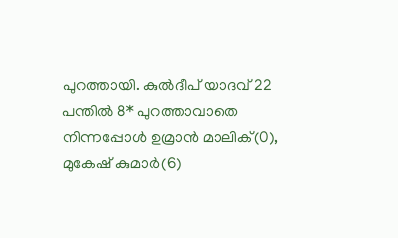പുറത്തായി. കുല്‍ദീപ് യാദവ് 22 പന്തില്‍ 8* പുറത്താവാതെ നിന്നപ്പോള്‍ ഉമ്രാന്‍ മാലിക്(0), മുകേഷ് കുമാര്‍(6)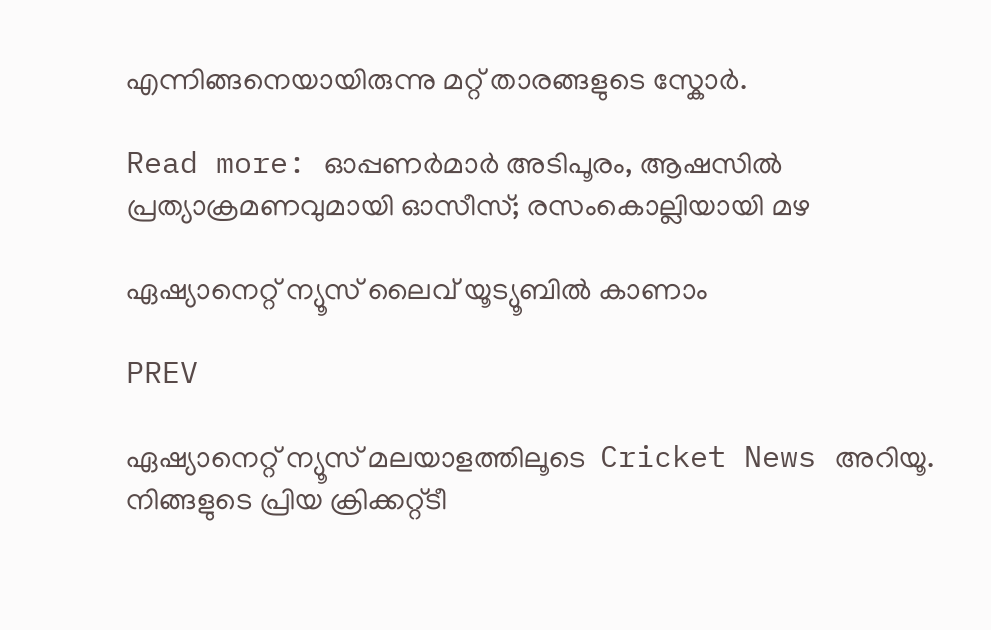എന്നിങ്ങനെയായിരുന്നു മറ്റ് താരങ്ങളുടെ സ്കോര്‍.

Read more: ഓപ്പണര്‍മാര്‍ അടിപൂരം, ആഷസില്‍ പ്രത്യാക്രമണവുമായി ഓസീസ്; രസംകൊല്ലിയായി മഴ

ഏഷ്യാനെറ്റ് ന്യൂസ് ലൈവ് യൂട്യൂബിൽ കാണാം

PREV

ഏഷ്യാനെറ്റ് ന്യൂസ് മലയാളത്തിലൂടെ  Cricket News അറിയൂ.  നിങ്ങളുടെ പ്രിയ ക്രിക്കറ്റ്ടീ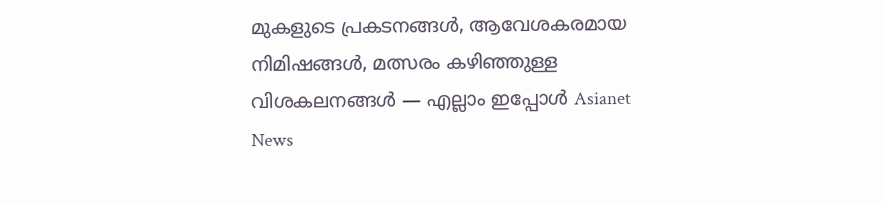മുകളുടെ പ്രകടനങ്ങൾ, ആവേശകരമായ നിമിഷങ്ങൾ, മത്സരം കഴിഞ്ഞുള്ള വിശകലനങ്ങൾ — എല്ലാം ഇപ്പോൾ Asianet News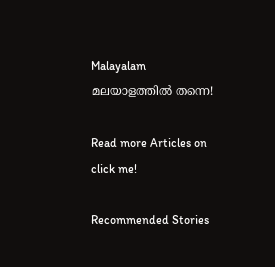Malayalam മലയാളത്തിൽ തന്നെ!

Read more Articles on
click me!

Recommended Stories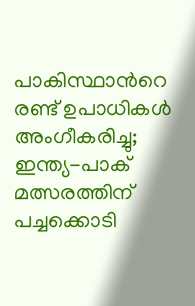പാകിസ്ഥാന്‍റെ രണ്ട് ഉപാധികൾ അംഗീകരിച്ചു; ഇന്ത്യ-പാക് മത്സരത്തിന് പച്ചക്കൊടി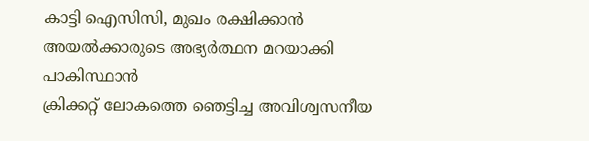കാട്ടി ഐസിസി, മുഖം രക്ഷിക്കാൻ അയൽക്കാരുടെ അഭ്യർത്ഥന മറയാക്കി പാകിസ്ഥാന്‍
ക്രിക്കറ്റ് ലോകത്തെ ഞെട്ടിച്ച അവിശ്വസനീയ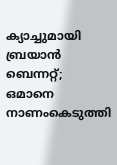ക്യാച്ചുമായി ബ്രയാന്‍ ബെന്നറ്റ്; ഒമാനെ നാണംകെടുത്തി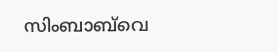സിംബാബ്‌വെ